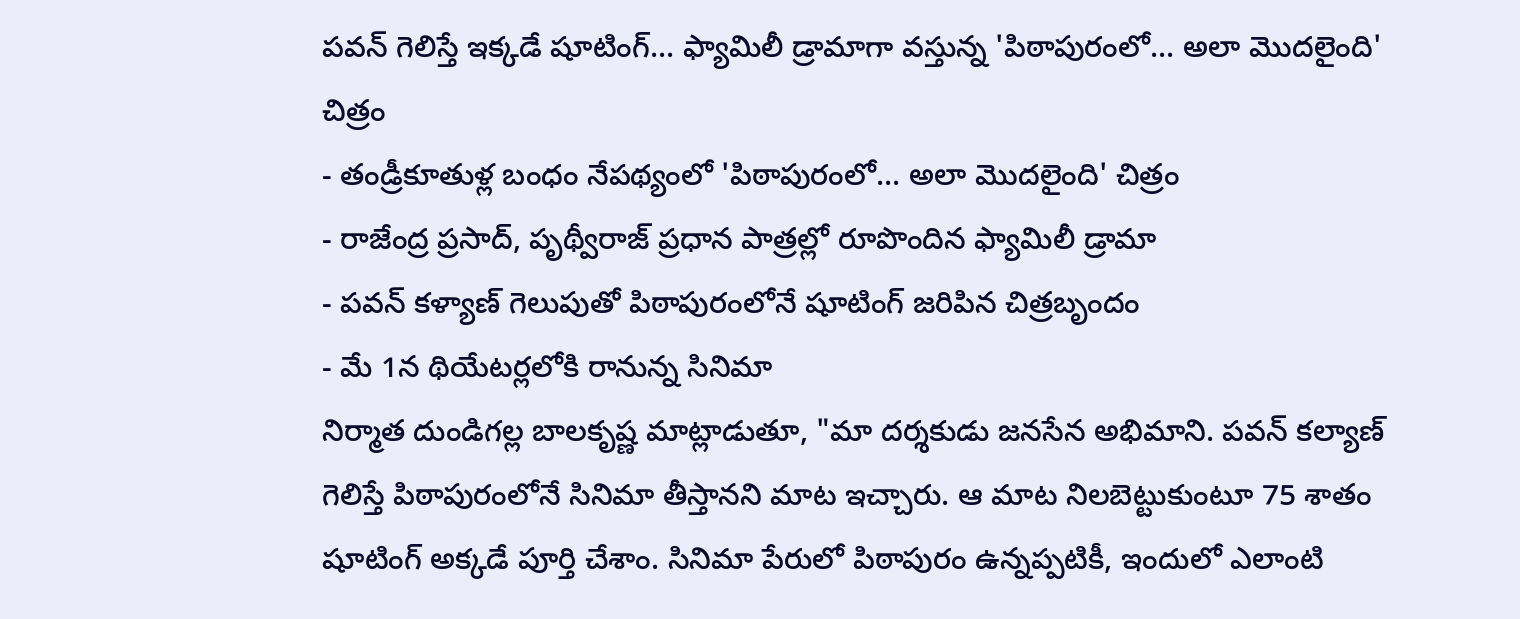పవన్ గెలిస్తే ఇక్కడే షూటింగ్... ఫ్యామిలీ డ్రామాగా వస్తున్న 'పిఠాపురంలో... అలా మొదలైంది' చిత్రం
- తండ్రీకూతుళ్ల బంధం నేపథ్యంలో 'పిఠాపురంలో... అలా మొదలైంది' చిత్రం
- రాజేంద్ర ప్రసాద్, పృథ్వీరాజ్ ప్రధాన పాత్రల్లో రూపొందిన ఫ్యామిలీ డ్రామా
- పవన్ కళ్యాణ్ గెలుపుతో పిఠాపురంలోనే షూటింగ్ జరిపిన చిత్రబృందం
- మే 1న థియేటర్లలోకి రానున్న సినిమా
నిర్మాత దుండిగల్ల బాలకృష్ణ మాట్లాడుతూ, "మా దర్శకుడు జనసేన అభిమాని. పవన్ కల్యాణ్ గెలిస్తే పిఠాపురంలోనే సినిమా తీస్తానని మాట ఇచ్చారు. ఆ మాట నిలబెట్టుకుంటూ 75 శాతం షూటింగ్ అక్కడే పూర్తి చేశాం. సినిమా పేరులో పిఠాపురం ఉన్నప్పటికీ, ఇందులో ఎలాంటి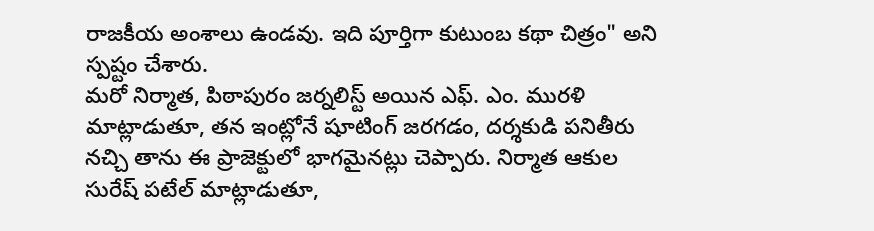రాజకీయ అంశాలు ఉండవు. ఇది పూర్తిగా కుటుంబ కథా చిత్రం" అని స్పష్టం చేశారు.
మరో నిర్మాత, పిఠాపురం జర్నలిస్ట్ అయిన ఎఫ్. ఎం. మురళి మాట్లాడుతూ, తన ఇంట్లోనే షూటింగ్ జరగడం, దర్శకుడి పనితీరు నచ్చి తాను ఈ ప్రాజెక్టులో భాగమైనట్లు చెప్పారు. నిర్మాత ఆకుల సురేష్ పటేల్ మాట్లాడుతూ,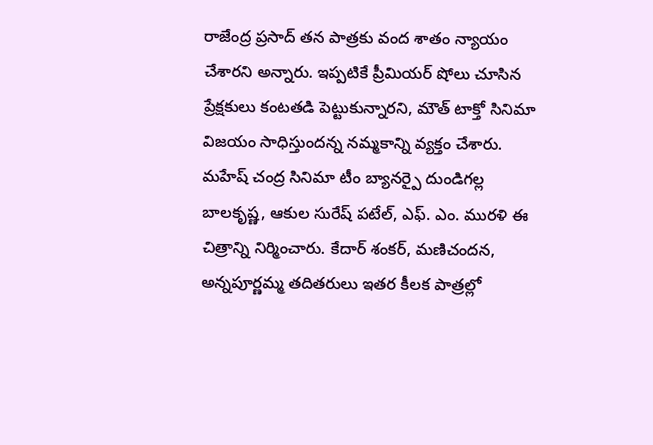రాజేంద్ర ప్రసాద్ తన పాత్రకు వంద శాతం న్యాయం చేశారని అన్నారు. ఇప్పటికే ప్రీమియర్ షోలు చూసిన ప్రేక్షకులు కంటతడి పెట్టుకున్నారని, మౌత్ టాక్తో సినిమా విజయం సాధిస్తుందన్న నమ్మకాన్ని వ్యక్తం చేశారు.
మహేష్ చంద్ర సినిమా టీం బ్యానర్పై దుండిగల్ల బాలకృష్ణ, ఆకుల సురేష్ పటేల్, ఎఫ్. ఎం. మురళి ఈ చిత్రాన్ని నిర్మించారు. కేదార్ శంకర్, మణిచందన, అన్నపూర్ణమ్మ తదితరులు ఇతర కీలక పాత్రల్లో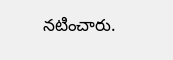నటించారు.